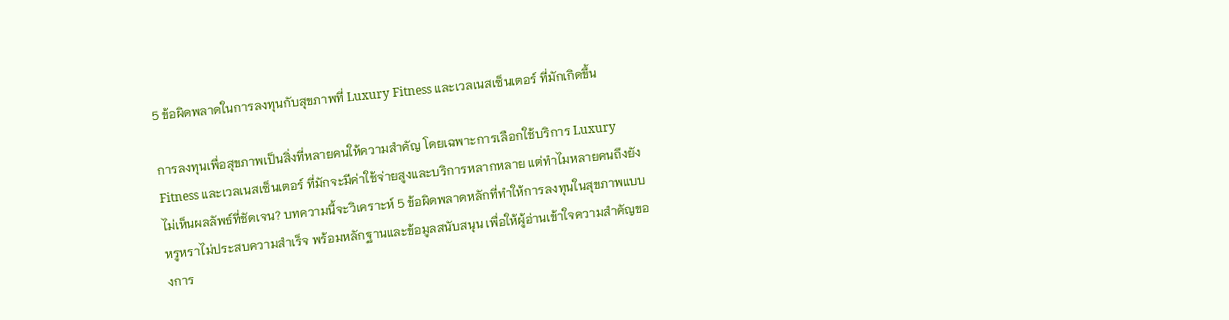5 ข้อผิดพลาดในการลงทุนกับสุขภาพที่ Luxury Fitness และเวลเนสเซ็นเตอร์ ที่มักเกิดขึ้น

การลงทุนเพื่อสุขภาพเป็นสิ่งที่หลายคนให้ความสำคัญ โดยเฉพาะการเลือกใช้บริการ Luxury Fitness และเวลเนสเซ็นเตอร์ ที่มักจะมีค่าใช้จ่ายสูงและบริการหลากหลาย แต่ทำไมหลายคนถึงยังไม่เห็นผลลัพธ์ที่ชัดเจน? บทความนี้จะวิเคราะห์ 5 ข้อผิดพลาดหลักที่ทำให้การลงทุนในสุขภาพแบบหรูหราไม่ประสบความสำเร็จ พร้อมหลักฐานและข้อมูลสนับสนุน เพื่อให้ผู้อ่านเข้าใจความสำคัญของการ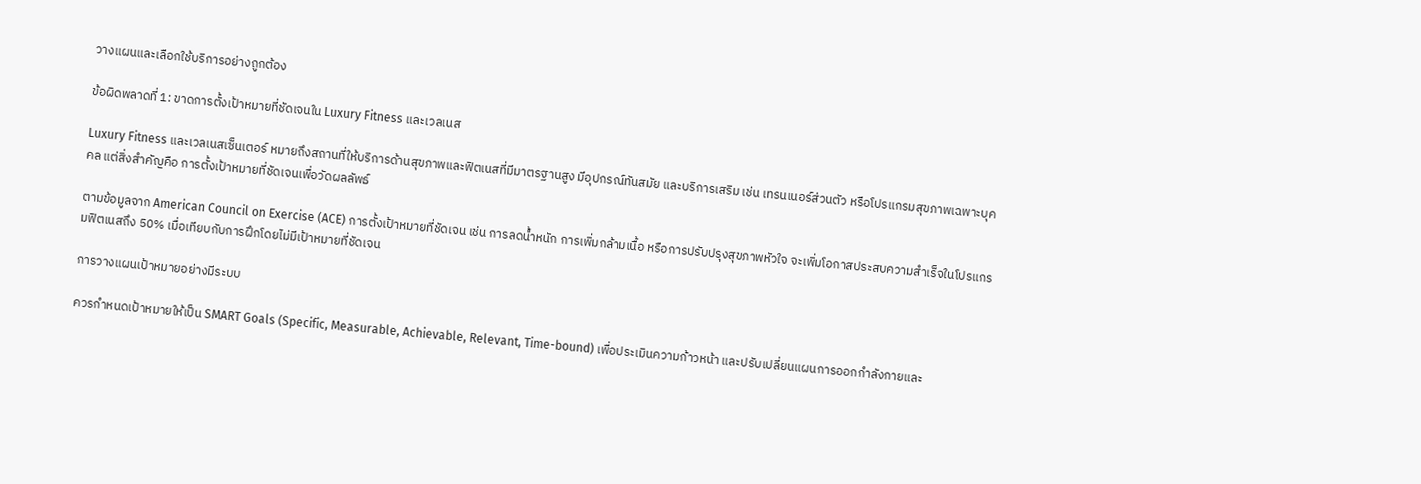วางแผนและเลือกใช้บริการอย่างถูกต้อง

ข้อผิดพลาดที่ 1: ขาดการตั้งเป้าหมายที่ชัดเจนใน Luxury Fitness และเวลเนส

Luxury Fitness และเวลเนสเซ็นเตอร์ หมายถึงสถานที่ให้บริการด้านสุขภาพและฟิตเนสที่มีมาตรฐานสูง มีอุปกรณ์ทันสมัย และบริการเสริม เช่น เทรนเนอร์ส่วนตัว หรือโปรแกรมสุขภาพเฉพาะบุคคล แต่สิ่งสำคัญคือ การตั้งเป้าหมายที่ชัดเจนเพื่อวัดผลลัพธ์

ตามข้อมูลจาก American Council on Exercise (ACE) การตั้งเป้าหมายที่ชัดเจน เช่น การลดน้ำหนัก การเพิ่มกล้ามเนื้อ หรือการปรับปรุงสุขภาพหัวใจ จะเพิ่มโอกาสประสบความสำเร็จในโปรแกรมฟิตเนสถึง 50% เมื่อเทียบกับการฝึกโดยไม่มีเป้าหมายที่ชัดเจน

การวางแผนเป้าหมายอย่างมีระบบ

ควรกำหนดเป้าหมายให้เป็น SMART Goals (Specific, Measurable, Achievable, Relevant, Time-bound) เพื่อประเมินความก้าวหน้า และปรับเปลี่ยนแผนการออกกำลังกายและ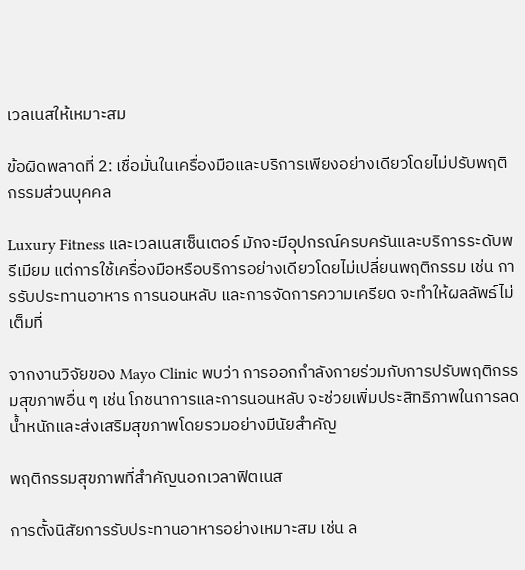เวลเนสให้เหมาะสม

ข้อผิดพลาดที่ 2: เชื่อมั่นในเครื่องมือและบริการเพียงอย่างเดียวโดยไม่ปรับพฤติกรรมส่วนบุคคล

Luxury Fitness และเวลเนสเซ็นเตอร์ มักจะมีอุปกรณ์ครบครันและบริการระดับพรีเมียม แต่การใช้เครื่องมือหรือบริการอย่างเดียวโดยไม่เปลี่ยนพฤติกรรม เช่น การรับประทานอาหาร การนอนหลับ และการจัดการความเครียด จะทำให้ผลลัพธ์ไม่เต็มที่

จากงานวิจัยของ Mayo Clinic พบว่า การออกกำลังกายร่วมกับการปรับพฤติกรรมสุขภาพอื่น ๆ เช่น โภชนาการและการนอนหลับ จะช่วยเพิ่มประสิทธิภาพในการลดน้ำหนักและส่งเสริมสุขภาพโดยรวมอย่างมีนัยสำคัญ

พฤติกรรมสุขภาพที่สำคัญนอกเวลาฟิตเนส

การตั้งนิสัยการรับประทานอาหารอย่างเหมาะสม เช่น ล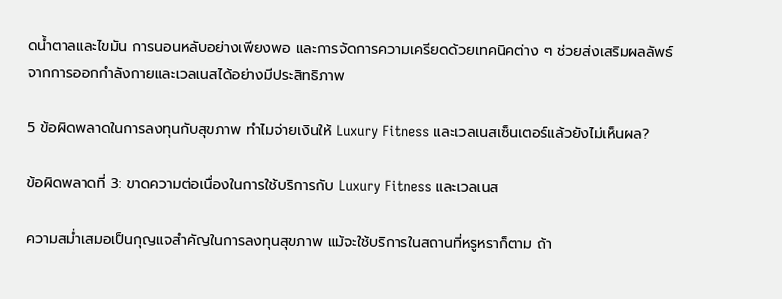ดน้ำตาลและไขมัน การนอนหลับอย่างเพียงพอ และการจัดการความเครียดด้วยเทคนิคต่าง ๆ ช่วยส่งเสริมผลลัพธ์จากการออกกำลังกายและเวลเนสได้อย่างมีประสิทธิภาพ

5 ข้อผิดพลาดในการลงทุนกับสุขภาพ ทำไมจ่ายเงินให้ Luxury Fitness และเวลเนสเซ็นเตอร์แล้วยังไม่เห็นผล?

ข้อผิดพลาดที่ 3: ขาดความต่อเนื่องในการใช้บริการกับ Luxury Fitness และเวลเนส

ความสม่ำเสมอเป็นกุญแจสำคัญในการลงทุนสุขภาพ แม้จะใช้บริการในสถานที่หรูหราก็ตาม ถ้า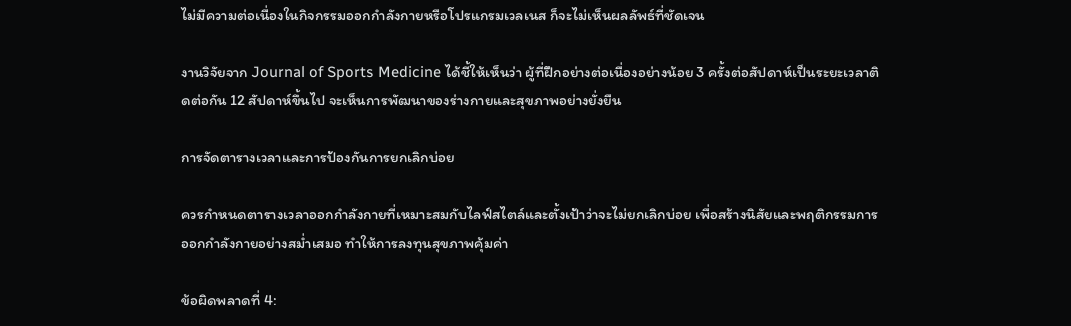ไม่มีความต่อเนื่องในกิจกรรมออกกำลังกายหรือโปรแกรมเวลเนส ก็จะไม่เห็นผลลัพธ์ที่ชัดเจน

งานวิจัยจาก Journal of Sports Medicine ได้ชี้ให้เห็นว่า ผู้ที่ฝึกอย่างต่อเนื่องอย่างน้อย 3 ครั้งต่อสัปดาห์เป็นระยะเวลาติดต่อกัน 12 สัปดาห์ขึ้นไป จะเห็นการพัฒนาของร่างกายและสุขภาพอย่างยั่งยืน

การจัดตารางเวลาและการป้องกันการยกเลิกบ่อย

ควรกำหนดตารางเวลาออกกำลังกายที่เหมาะสมกับไลฟ์สไตล์และตั้งเป้าว่าจะไม่ยกเลิกบ่อย เพื่อสร้างนิสัยและพฤติกรรมการออกกำลังกายอย่างสม่ำเสมอ ทำให้การลงทุนสุขภาพคุ้มค่า

ข้อผิดพลาดที่ 4: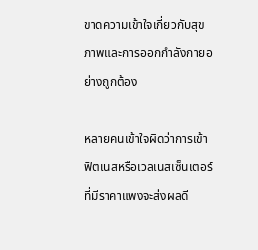ขาดความเข้าใจเกี่ยวกับสุขภาพและการออกกำลังกายอย่างถูกต้อง

หลายคนเข้าใจผิดว่าการเข้าฟิตเนสหรือเวลเนสเซ็นเตอร์ที่มีราคาแพงจะส่งผลดี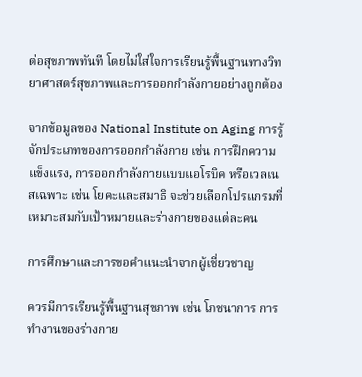ต่อสุขภาพทันที โดยไม่ใส่ใจการเรียนรู้พื้นฐานทางวิทยาศาสตร์สุขภาพและการออกกำลังกายอย่างถูกต้อง

จากข้อมูลของ National Institute on Aging การรู้จักประเภทของการออกกำลังกาย เช่น การฝึกความแข็งแรง, การออกกำลังกายแบบแอโรบิค หรือเวลเนสเฉพาะ เช่น โยคะและสมาธิ จะช่วยเลือกโปรแกรมที่เหมาะสมกับเป้าหมายและร่างกายของแต่ละคน

การศึกษาและการขอคำแนะนำจากผู้เชี่ยวชาญ

ควรมีการเรียนรู้พื้นฐานสุขภาพ เช่น โภชนาการ การทำงานของร่างกาย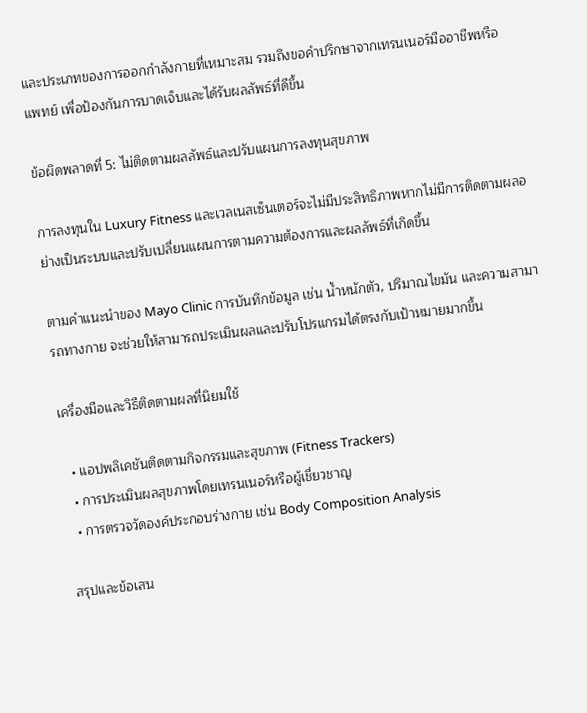และประเภทของการออกกำลังกายที่เหมาะสม รวมถึงขอคำปรึกษาจากเทรนเนอร์มืออาชีพหรือแพทย์ เพื่อป้องกันการบาดเจ็บและได้รับผลลัพธ์ที่ดีขึ้น

ข้อผิดพลาดที่ 5: ไม่ติดตามผลลัพธ์และปรับแผนการลงทุนสุขภาพ

การลงทุนใน Luxury Fitness และเวลเนสเซ็นเตอร์จะไม่มีประสิทธิภาพหากไม่มีการติดตามผลอย่างเป็นระบบและปรับเปลี่ยนแผนการตามความต้องการและผลลัพธ์ที่เกิดขึ้น

ตามคำแนะนำของ Mayo Clinic การบันทึกข้อมูล เช่น น้ำหนักตัว, ปริมาณไขมัน และความสามารถทางกาย จะช่วยให้สามารถประเมินผลและปรับโปรแกรมได้ตรงกับเป้าหมายมากขึ้น

เครื่องมือและวิธีติดตามผลที่นิยมใช้

  • แอปพลิเคชันติดตามกิจกรรมและสุขภาพ (Fitness Trackers)
  • การประเมินผลสุขภาพโดยเทรนเนอร์หรือผู้เชี่ยวชาญ
  • การตรวจวัดองค์ประกอบร่างกาย เช่น Body Composition Analysis

สรุปและข้อเสน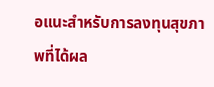อแนะสำหรับการลงทุนสุขภาพที่ได้ผล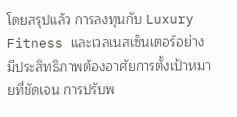โดยสรุปแล้ว การลงทุนกับ Luxury Fitness และเวลเนสเซ็นเตอร์อย่างมีประสิทธิภาพต้องอาศัยการตั้งเป้าหมายที่ชัดเจน การปรับพ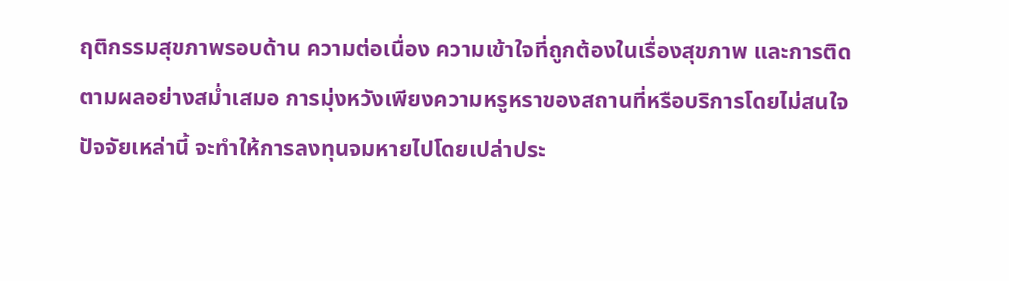ฤติกรรมสุขภาพรอบด้าน ความต่อเนื่อง ความเข้าใจที่ถูกต้องในเรื่องสุขภาพ และการติดตามผลอย่างสม่ำเสมอ การมุ่งหวังเพียงความหรูหราของสถานที่หรือบริการโดยไม่สนใจปัจจัยเหล่านี้ จะทำให้การลงทุนจมหายไปโดยเปล่าประ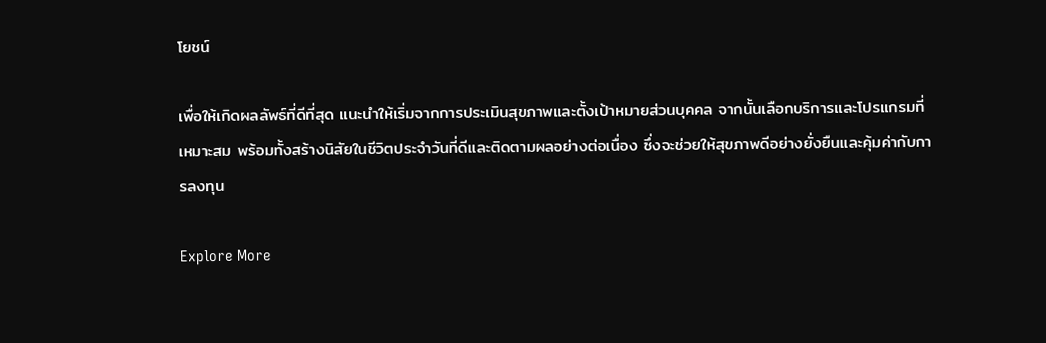โยชน์

เพื่อให้เกิดผลลัพธ์ที่ดีที่สุด แนะนำให้เริ่มจากการประเมินสุขภาพและตั้งเป้าหมายส่วนบุคคล จากนั้นเลือกบริการและโปรแกรมที่เหมาะสม พร้อมทั้งสร้างนิสัยในชีวิตประจำวันที่ดีและติดตามผลอย่างต่อเนื่อง ซึ่งจะช่วยให้สุขภาพดีอย่างยั่งยืนและคุ้มค่ากับการลงทุน

Explore More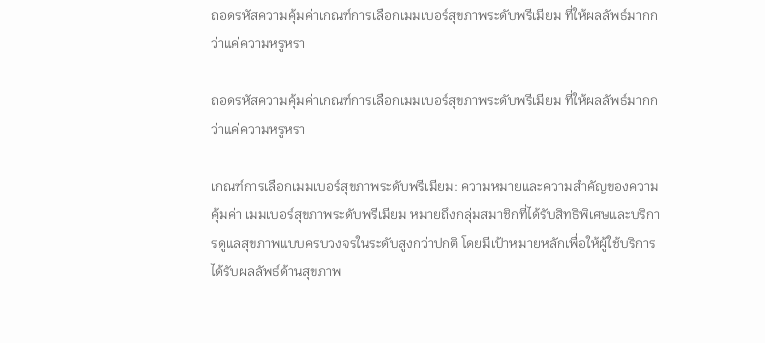ถอดรหัสความคุ้มค่าเกณฑ์การเลือกเมมเบอร์สุขภาพระดับพรีเมียม ที่ให้ผลลัพธ์มากกว่าแค่ความหรูหรา

ถอดรหัสความคุ้มค่าเกณฑ์การเลือกเมมเบอร์สุขภาพระดับพรีเมียม ที่ให้ผลลัพธ์มากกว่าแค่ความหรูหรา

เกณฑ์การเลือกเมมเบอร์สุขภาพระดับพรีเมียม: ความหมายและความสำคัญของความคุ้มค่า เมมเบอร์สุขภาพระดับพรีเมียม หมายถึงกลุ่มสมาชิกที่ได้รับสิทธิพิเศษและบริการดูแลสุขภาพแบบครบวงจรในระดับสูงกว่าปกติ โดยมีเป้าหมายหลักเพื่อให้ผู้ใช้บริการได้รับผลลัพธ์ด้านสุขภาพ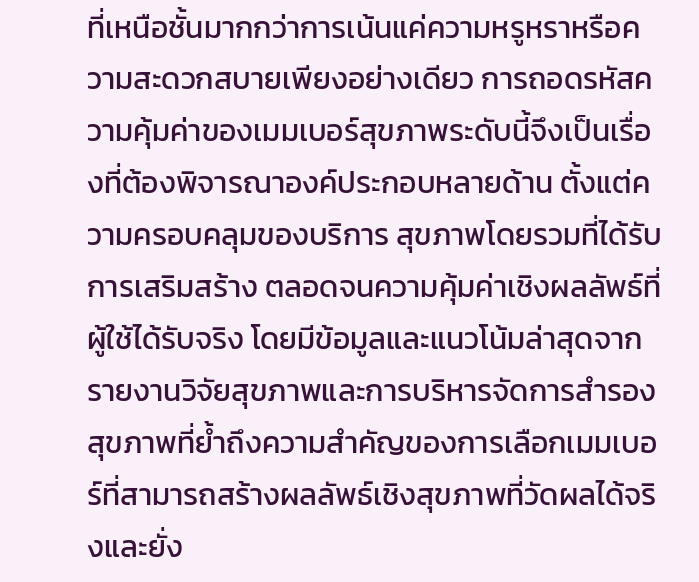ที่เหนือชั้นมากกว่าการเน้นแค่ความหรูหราหรือความสะดวกสบายเพียงอย่างเดียว การถอดรหัสความคุ้มค่าของเมมเบอร์สุขภาพระดับนี้จึงเป็นเรื่องที่ต้องพิจารณาองค์ประกอบหลายด้าน ตั้งแต่ความครอบคลุมของบริการ สุขภาพโดยรวมที่ได้รับการเสริมสร้าง ตลอดจนความคุ้มค่าเชิงผลลัพธ์ที่ผู้ใช้ได้รับจริง โดยมีข้อมูลและแนวโน้มล่าสุดจากรายงานวิจัยสุขภาพและการบริหารจัดการสำรองสุขภาพที่ย้ำถึงความสำคัญของการเลือกเมมเบอร์ที่สามารถสร้างผลลัพธ์เชิงสุขภาพที่วัดผลได้จริงและยั่ง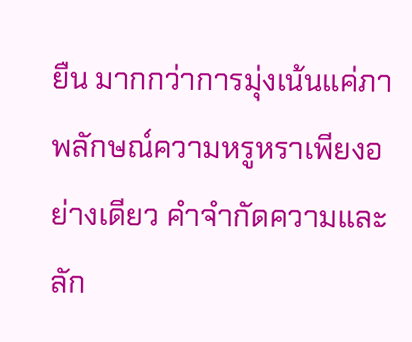ยืน มากกว่าการมุ่งเน้นแค่ภาพลักษณ์ความหรูหราเพียงอย่างเดียว คำจำกัดความและลัก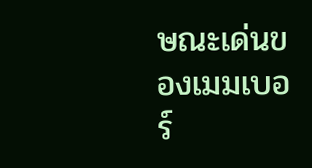ษณะเด่นของเมมเบอร์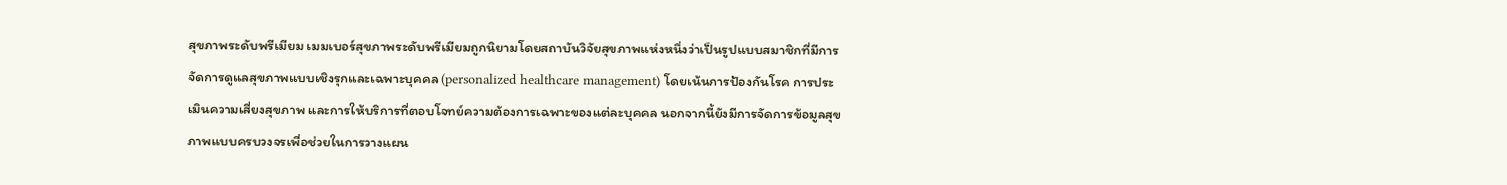สุขภาพระดับพรีเมียม เมมเบอร์สุขภาพระดับพรีเมียมถูกนิยามโดยสถาบันวิจัยสุขภาพแห่งหนึ่งว่าเป็นรูปแบบสมาชิกที่มีการจัดการดูแลสุขภาพแบบเชิงรุกและเฉพาะบุคคล (personalized healthcare management) โดยเน้นการป้องกันโรค การประเมินความเสี่ยงสุขภาพ และการให้บริการที่ตอบโจทย์ความต้องการเฉพาะของแต่ละบุคคล นอกจากนี้ยังมีการจัดการข้อมูลสุขภาพแบบครบวงจรเพื่อช่วยในการวางแผน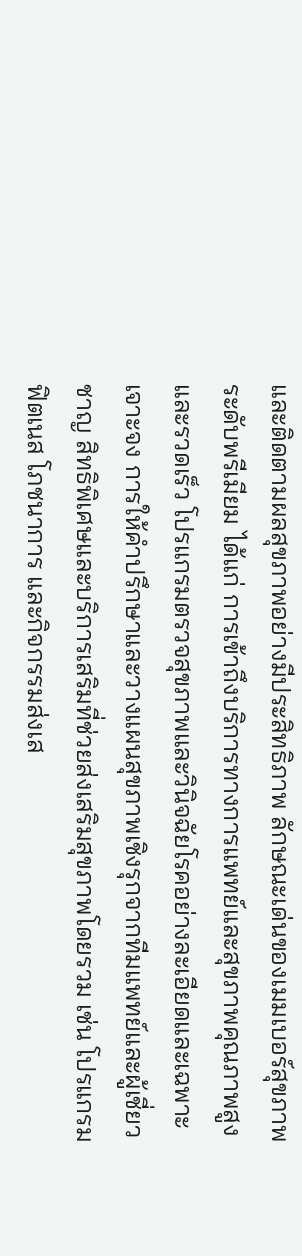และติดตามผลสุขภาพอย่างมีประสิทธิภาพ ลักษณะเด่นของเมมเบอร์สุขภาพระดับพรีเมียม ได้แก่ การเข้าถึงบริการทางการแพทย์และสุขภาพคุณภาพสูงและรวดเร็ว โปรแกรมตรวจสุขภาพและวินิจฉัยโรคอย่างละเอียดและเฉพาะเจาะจง การให้คำปรึกษาและวางแผนสุขภาพเชิงรุกจากทีมแพทย์และผู้เชี่ยวชาญ สิทธิพิเศษและบริการเสริมที่ช่วยส่งเสริมสุขภาพโดยรวม เช่น โปรแกรมฟิตเนส โภชนาการ และกิจกรรมส่งเส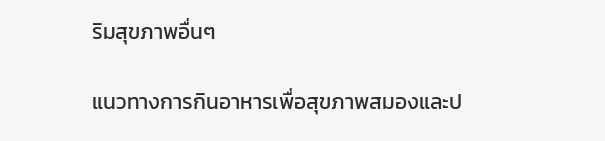ริมสุขภาพอื่นๆ

แนวทางการกินอาหารเพื่อสุขภาพสมองและป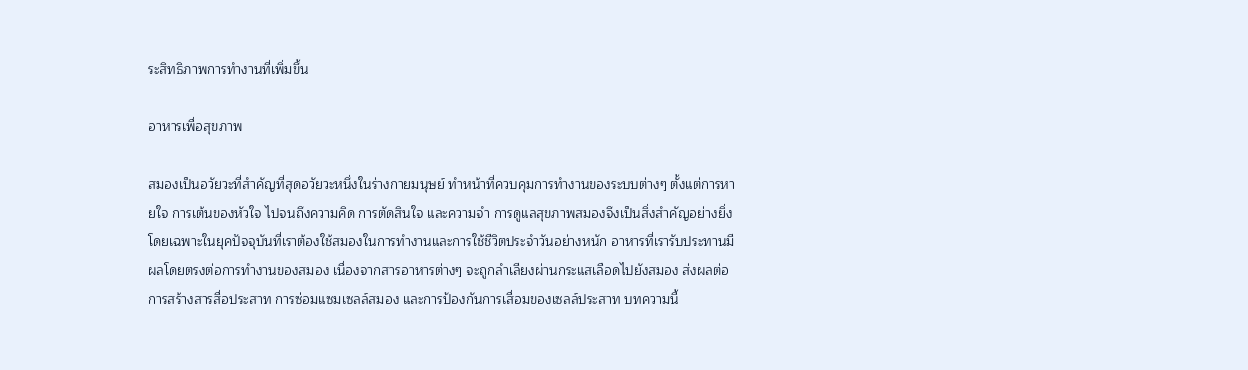ระสิทธิภาพการทำงานที่เพิ่มขึ้น

อาหารเพื่อสุขภาพ

สมองเป็นอวัยวะที่สำคัญที่สุดอวัยวะหนึ่งในร่างกายมนุษย์ ทำหน้าที่ควบคุมการทำงานของระบบต่างๆ ตั้งแต่การหายใจ การเต้นของหัวใจ ไปจนถึงความคิด การตัดสินใจ และความจำ การดูแลสุขภาพสมองจึงเป็นสิ่งสำคัญอย่างยิ่ง โดยเฉพาะในยุคปัจจุบันที่เราต้องใช้สมองในการทำงานและการใช้ชีวิตประจำวันอย่างหนัก อาหารที่เรารับประทานมีผลโดยตรงต่อการทำงานของสมอง เนื่องจากสารอาหารต่างๆ จะถูกลำเลียงผ่านกระแสเลือดไปยังสมอง ส่งผลต่อการสร้างสารสื่อประสาท การซ่อมแซมเซลล์สมอง และการป้องกันการเสื่อมของเซลล์ประสาท บทความนี้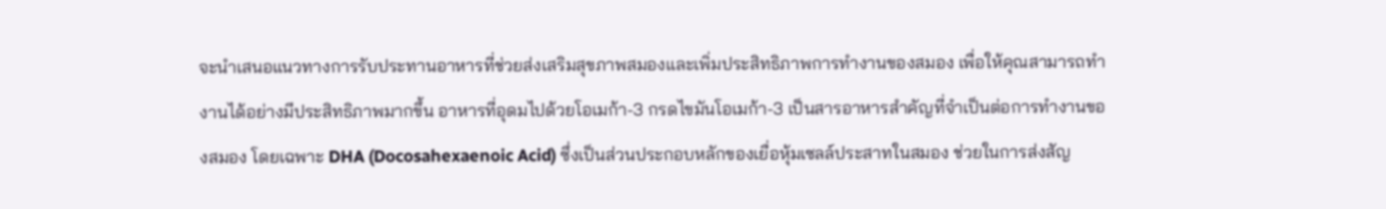จะนำเสนอแนวทางการรับประทานอาหารที่ช่วยส่งเสริมสุขภาพสมองและเพิ่มประสิทธิภาพการทำงานของสมอง เพื่อให้คุณสามารถทำงานได้อย่างมีประสิทธิภาพมากขึ้น อาหารที่อุดมไปด้วยโอเมก้า-3 กรดไขมันโอเมก้า-3 เป็นสารอาหารสำคัญที่จำเป็นต่อการทำงานของสมอง โดยเฉพาะ DHA (Docosahexaenoic Acid) ซึ่งเป็นส่วนประกอบหลักของเยื่อหุ้มเซลล์ประสาทในสมอง ช่วยในการส่งสัญ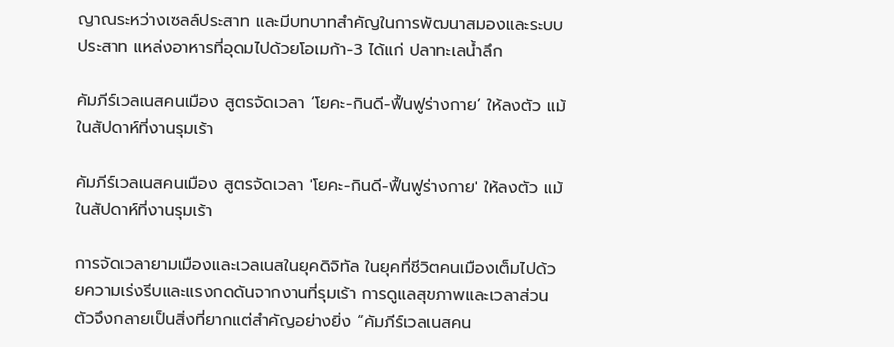ญาณระหว่างเซลล์ประสาท และมีบทบาทสำคัญในการพัฒนาสมองและระบบประสาท แหล่งอาหารที่อุดมไปด้วยโอเมก้า-3 ได้แก่ ปลาทะเลน้ำลึก

คัมภีร์เวลเนสคนเมือง สูตรจัดเวลา ‘โยคะ-กินดี-ฟื้นฟูร่างกาย’ ให้ลงตัว แม้ในสัปดาห์ที่งานรุมเร้า

คัมภีร์เวลเนสคนเมือง สูตรจัดเวลา 'โยคะ-กินดี-ฟื้นฟูร่างกาย' ให้ลงตัว แม้ในสัปดาห์ที่งานรุมเร้า

การจัดเวลายามเมืองและเวลเนสในยุคดิจิทัล ในยุคที่ชีวิตคนเมืองเต็มไปด้วยความเร่งรีบและแรงกดดันจากงานที่รุมเร้า การดูแลสุขภาพและเวลาส่วนตัวจึงกลายเป็นสิ่งที่ยากแต่สำคัญอย่างยิ่ง “คัมภีร์เวลเนสคน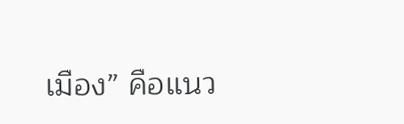เมือง” คือแนว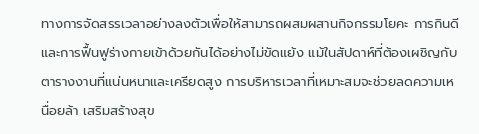ทางการจัดสรรเวลาอย่างลงตัวเพื่อให้สามารถผสมผสานกิจกรรมโยคะ การกินดี และการฟื้นฟูร่างกายเข้าด้วยกันได้อย่างไม่ขัดแย้ง แม้ในสัปดาห์ที่ต้องเผชิญกับตารางงานที่แน่นหนาและเครียดสูง การบริหารเวลาที่เหมาะสมจะช่วยลดความเหนื่อยล้า เสริมสร้างสุข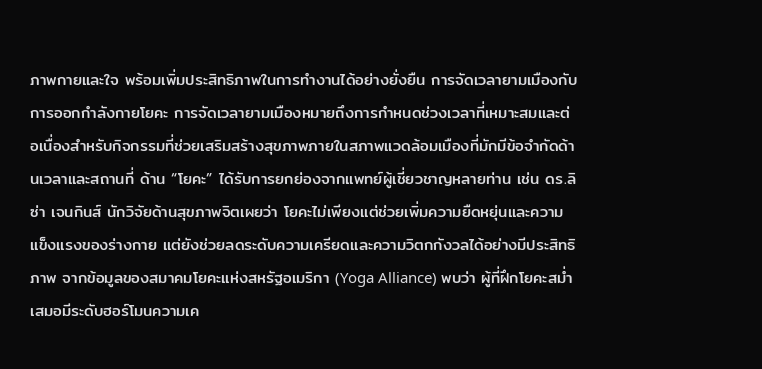ภาพกายและใจ พร้อมเพิ่มประสิทธิภาพในการทำงานได้อย่างยั่งยืน การจัดเวลายามเมืองกับการออกกำลังกายโยคะ การจัดเวลายามเมืองหมายถึงการกำหนดช่วงเวลาที่เหมาะสมและต่อเนื่องสำหรับกิจกรรมที่ช่วยเสริมสร้างสุขภาพภายในสภาพแวดล้อมเมืองที่มักมีข้อจำกัดด้านเวลาและสถานที่ ด้าน “โยคะ” ได้รับการยกย่องจากแพทย์ผู้เชี่ยวชาญหลายท่าน เช่น ดร.ลิซ่า เจนกินส์ นักวิจัยด้านสุขภาพจิตเผยว่า โยคะไม่เพียงแต่ช่วยเพิ่มความยืดหยุ่นและความแข็งแรงของร่างกาย แต่ยังช่วยลดระดับความเครียดและความวิตกกังวลได้อย่างมีประสิทธิภาพ จากข้อมูลของสมาคมโยคะแห่งสหรัฐอเมริกา (Yoga Alliance) พบว่า ผู้ที่ฝึกโยคะสม่ำเสมอมีระดับฮอร์โมนความเค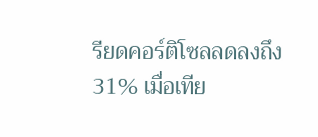รียดคอร์ติโซลลดลงถึง 31% เมื่อเทีย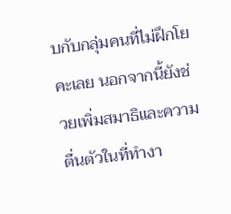บกับกลุ่มคนที่ไม่ฝึกโยคะเลย นอกจากนี้ยังช่วยเพิ่มสมาธิและความตื่นตัวในที่ทำงา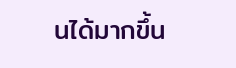นได้มากขึ้น